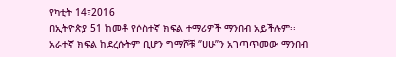የካቲት 14፣2016
በኢትዮጵያ 51 ከመቶ የሶስተኛ ክፍል ተማሪዎች ማንበብ አይችሉም፡፡
አራተኛ ክፍል ከደረሱትም ቢሆን ግማሾቹ ‘’ሀሁ’’ን አገጣጥመው ማንበብ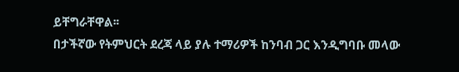ይቸግራቸዋል፡፡
በታችኛው የትምህርት ደረጃ ላይ ያሉ ተማሪዎች ከንባብ ጋር እንዲግባቡ መላው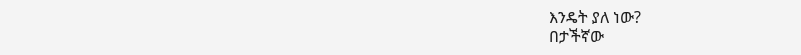እንዴት ያለ ነው?
በታችኛው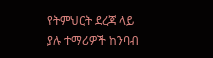የትምህርት ደረጃ ላይ ያሉ ተማሪዎች ከንባብ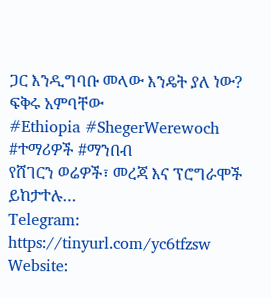ጋር እንዲግባቡ መላው እንዴት ያለ ነው?
ፍቅሩ አምባቸው
#Ethiopia #ShegerWerewoch #ተማሪዎች #ማንበብ
የሸገርን ወሬዎች፣ መረጃ እና ፕሮግራሞች ይከታተሉ…
Telegram: https://tinyurl.com/yc6tfzsw
Website: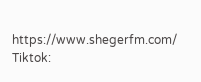https://www.shegerfm.com/
Tiktok: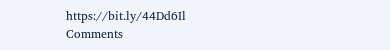https://bit.ly/44Dd6Il
Comments